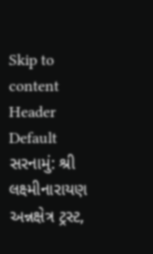Skip to content
Header Default
સરનામું: શ્રી લક્ષ્મીનારાયણ અન્નક્ષેત્ર ટ્રસ્ટ,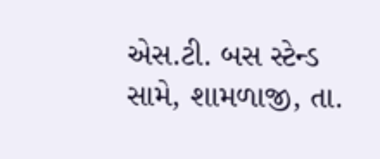એસ.ટી. બસ સ્ટેન્ડ સામે, શામળાજી, તા.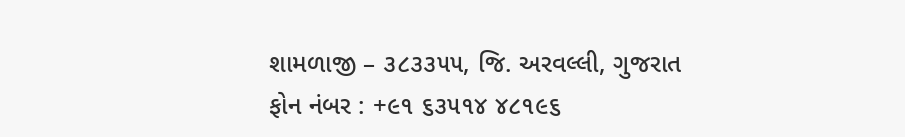શામળાજી – ૩૮૩૩૫૫, જિ. અરવલ્લી, ગુજરાત
ફોન નંબર : +૯૧ ૬૩૫૧૪ ૪૮૧૯૬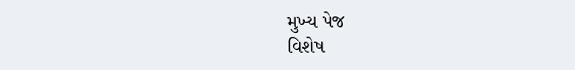મુખ્ય પેજ
વિશેષ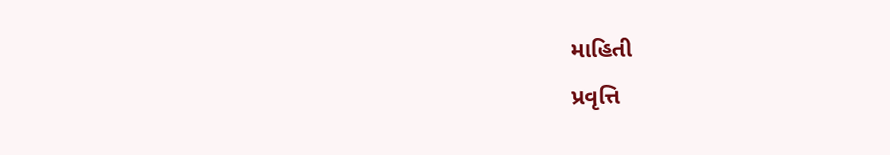માહિતી
પ્રવૃત્તિ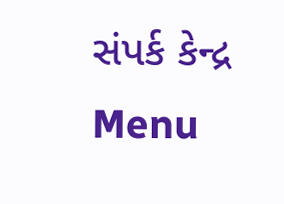સંપર્ક કેન્દ્ર
Menu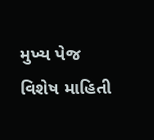મુખ્ય પેજ
વિશેષ માહિતી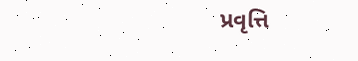પ્રવૃત્તિ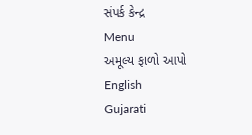સંપર્ક કેન્દ્ર
Menu
અમૂલ્ય ફાળો આપો
English
Gujarati